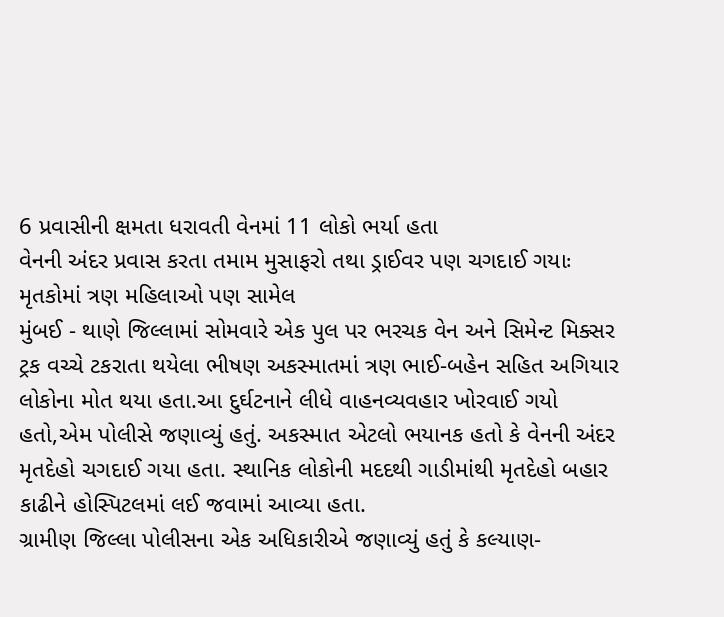6 પ્રવાસીની ક્ષમતા ધરાવતી વેનમાં 11 લોકો ભર્યા હતા
વેનની અંદર પ્રવાસ કરતા તમામ મુસાફરો તથા ડ્રાઈવર પણ ચગદાઈ ગયાઃ મૃતકોમાં ત્રણ મહિલાઓ પણ સામેલ
મુંબઈ - થાણે જિલ્લામાં સોમવારે એક પુલ પર ભરચક વેન અને સિમેન્ટ મિક્સર ટ્રક વચ્ચે ટકરાતા થયેલા ભીષણ અકસ્માતમાં ત્રણ ભાઈ-બહેન સહિત અગિયાર લોકોના મોત થયા હતા.આ દુર્ઘટનાને લીધે વાહનવ્યવહાર ખોરવાઈ ગયો હતો,એમ પોલીસે જણાવ્યું હતું. અકસ્માત એટલો ભયાનક હતો કે વેનની અંદર મૃતદેહો ચગદાઈ ગયા હતા. સ્થાનિક લોકોની મદદથી ગાડીમાંથી મૃતદેહો બહાર કાઢીને હોસ્પિટલમાં લઈ જવામાં આવ્યા હતા.
ગ્રામીણ જિલ્લા પોલીસના એક અધિકારીએ જણાવ્યું હતું કે કલ્યાણ-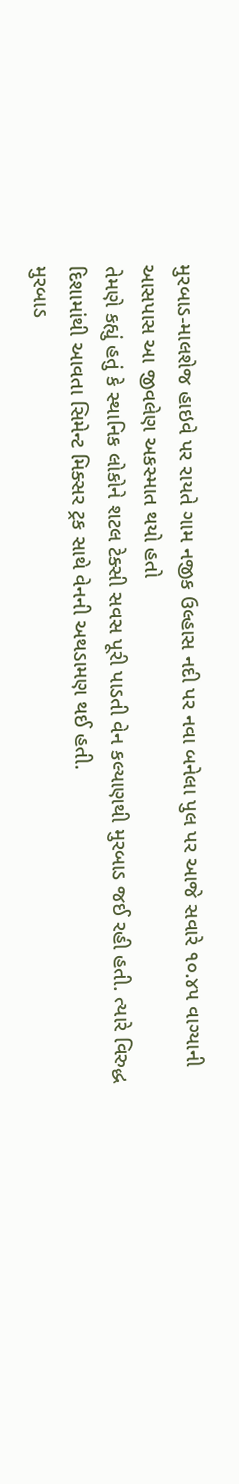મુરબાડ-માલશેજ હાઇવે પર રાયતે ગામ નજીક ઉલ્હાસ નદી પર નવા બનેલા પુલ પર આજે સવારે ૧૦.૪૫ વાગ્યાની આસપાસ આ જીવલેણ અકસ્માત થયો હતો
તેમણે કહ્યું હતું કે સ્થાનિક લોકોને શટલ ટેક્સી સવસ પૂરી પાડતી વેન કલ્યાણથી મુરબાડ જઈ રહી હતી. ત્યારે વિરુદ્ધ દિશામાંથી આવતા સિમેન્ટ મિક્સર ટ્રક સાથે વેનની અથડામણ થઈ હતી.
મુરબાડ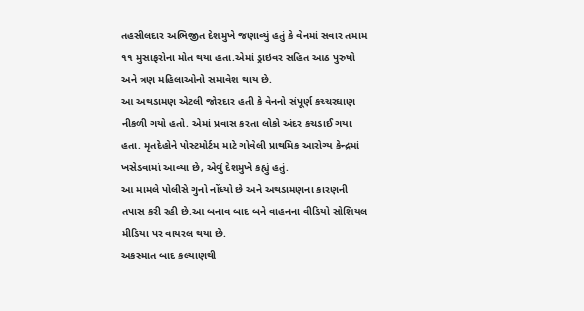તહસીલદાર અભિજીત દેશમુખે જણાવ્યું હતું કે વેનમાં સવાર તમામ ૧૧ મુસાફરોના મોત થયા હતા.એમાં ડ્રાઇવર સહિત આઠ પુરુષો અને ત્રણ મહિલાઓનો સમાવેશ થાય છે.
આ અથડામણ એટલી જોરદાર હતી કે વેનનો સંપૂર્ણ કચ્ચરઘાણ નીકળી ગયો હતો. એમાં પ્રવાસ કરતા લોકો અંદર કચડાઈ ગયા હતા. મૃતદેહોને પોસ્ટમોર્ટમ માટે ગોવેલી પ્રાથમિક આરોગ્ય કેન્દ્રમાં ખસેડવામાં આવ્યા છે, એવું દેશમુખે કહ્યું હતું.
આ મામલે પોલીસે ગુનો નોંધ્યો છે અને અથડામણના કારણની તપાસ કરી રહી છે.આ બનાવ બાદ બને વાહનના વીડિયો સોશિયલ મીડિયા પર વાયરલ થયા છે.
અકસ્માત બાદ કલ્યાણથી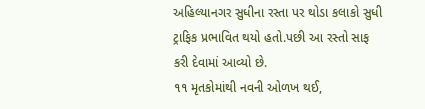અહિલ્યાનગર સુધીના રસ્તા પર થોડા કલાકો સુધી ટ્રાફિક પ્રભાવિત થયો હતો.પછી આ રસ્તો સાફ કરી દેવામાં આવ્યો છે.
૧૧ મૃતકોમાંથી નવની ઓળખ થઈ,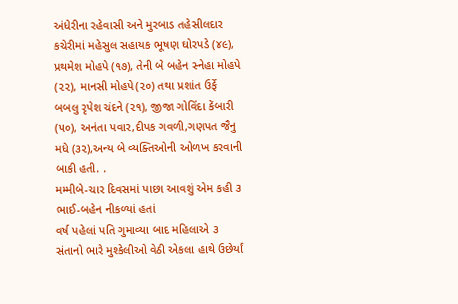અંધેરીના રહેવાસી અને મુરબાડ તહેસીલદાર કચેરીમાં મહેસુલ સહાયક ભૂષણ ઘોરપડે (૪૯), પ્રથમેશ મોહપે (૧૭), તેની બે બહેન સ્નેહા મોહપે (૨૨), માનસી મોહપે(૨૦) તથા પ્રશાંત ઉર્ફે બબલુ રૃપેશ ચંદને (૨૧), જીજા ગોવિંદા કેંબારી (૫૦), અનંતા પવાર,દીપક ગવળી,ગણપત જૈનુ મધે (૩૨),અન્ય બે વ્યક્તિઓની ઓળખ કરવાની બાકી હતી. .
મમ્મીબે-ચાર દિવસમાં પાછા આવશું એમ કહી ૩ ભાઈ-બહેન નીકળ્યાં હતાં
વર્ષ પહેલાં પતિ ગુમાવ્યા બાદ મહિલાએ ૩ સંતાનો ભારે મુશ્કેલીઓ વેઠી એકલા હાથે ઉછેર્યાં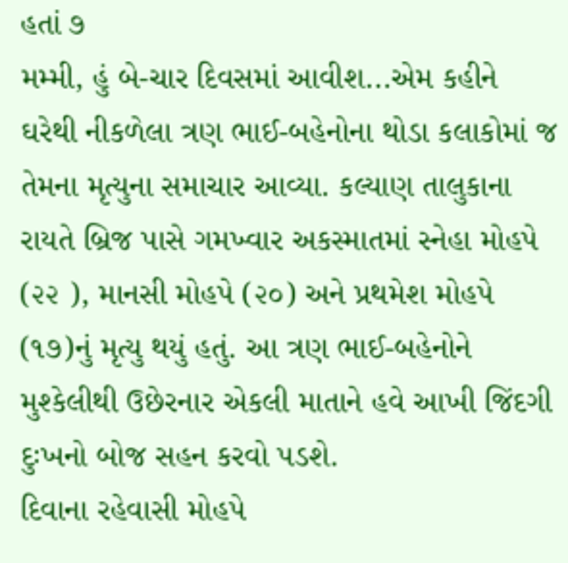હતાં ૭
મમ્મી, હું બે-ચાર દિવસમાં આવીશ...એમ કહીને ઘરેથી નીકળેલા ત્રણ ભાઈ-બહેનોના થોડા કલાકોમાં જ તેમના મૃત્યુના સમાચાર આવ્યા. કલ્યાણ તાલુકાના રાયતે બ્રિજ પાસે ગમખ્વાર અકસ્માતમાં સ્નેહા મોહપે (૨૨ ), માનસી મોહપે (૨૦) અને પ્રથમેશ મોહપે (૧૭)નું મૃત્યુ થયું હતું. આ ત્રણ ભાઈ-બહેનોને મુશ્કેલીથી ઉછેરનાર એકલી માતાને હવે આખી જિંદગી દુઃખનો બોજ સહન કરવો પડશે.
દિવાના રહેવાસી મોહપે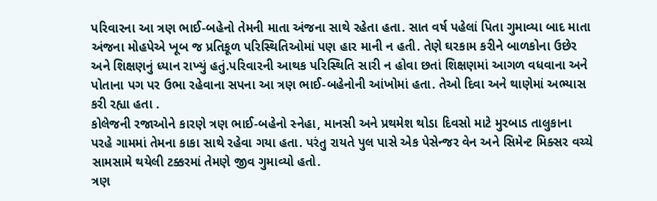પરિવારના આ ત્રણ ભાઈ-બહેનો તેમની માતા અંજના સાથે રહેતા હતા. સાત વર્ષ પહેલાં પિતા ગુમાવ્યા બાદ માતા અંજના મોહપેએ ખૂબ જ પ્રતિકૂળ પરિસ્થિતિઓમાં પણ હાર માની ન હતી. તેણે ઘરકામ કરીને બાળકોના ઉછેર અને શિક્ષણનું ધ્યાન રાખ્યું હતું.પરિવારની આથક પરિસ્થિતિ સારી ન હોવા છતાં શિક્ષણમાં આગળ વધવાના અને પોતાના પગ પર ઉભા રહેવાના સપના આ ત્રણ ભાઈ-બહેનોની આંખોમાં હતા. તેઓ દિવા અને થાણેમાં અભ્યાસ કરી રહ્યા હતા .
કોલેજની રજાઓને કારણે ત્રણ ભાઈ-બહેનો સ્નેહા, માનસી અને પ્રથમેશ થોડા દિવસો માટે મુરબાડ તાલુકાના પરહે ગામમાં તેમના કાકા સાથે રહેવા ગયા હતા. પરંતુ રાયતે પુલ પાસે એક પેસેન્જર વેન અને સિમેન્ટ મિક્સર વચ્ચે સામસામે થયેલી ટક્કરમાં તેમણે જીવ ગુમાવ્યો હતો.
ત્રણ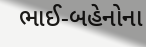ભાઈ-બહેનોના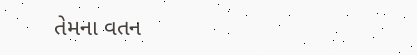તેમના વતન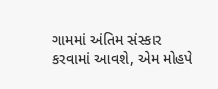ગામમાં અંતિમ સંસ્કાર કરવામાં આવશે, એમ મોહપે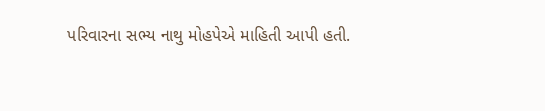પરિવારના સભ્ય નાથુ મોહપેએ માહિતી આપી હતી.